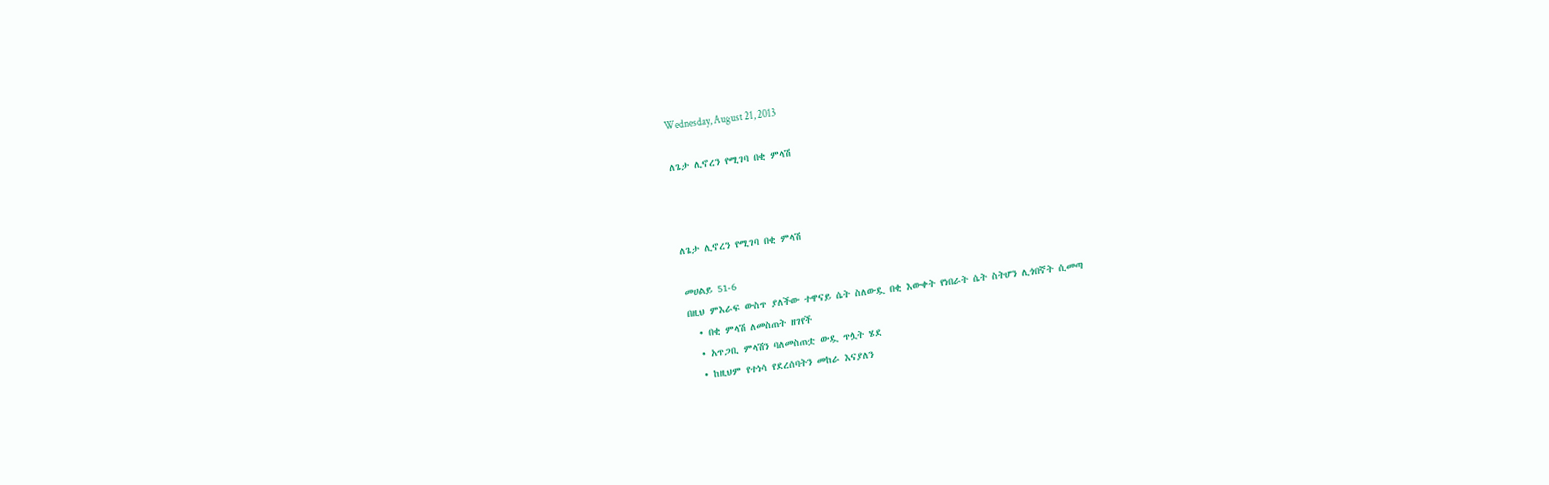Wednesday, August 21, 2013

ለጌታ ሊኖረን የሚገባ በቂ ምላሽ



ለጌታ ሊኖረን የሚገባ በቂ ምላሽ

መሀልይ 51-6
በዚህ ምእራፍ ውስጥ ያለችው ተዋናይ ሴት ስለውዷ በቂ እውቀት የነበራት ሴት ስትሆን ሊጎበኛት ሲመጣ
  • በቂ ምላሽ ለመስጠት ዘገየች
  • አጥጋቢ ምላሽን ባለመስጠቷ ውዷ ጥሏት ሄደ
  • ከዚህም የተነሳ የደረሰባትን መከራ እናያለን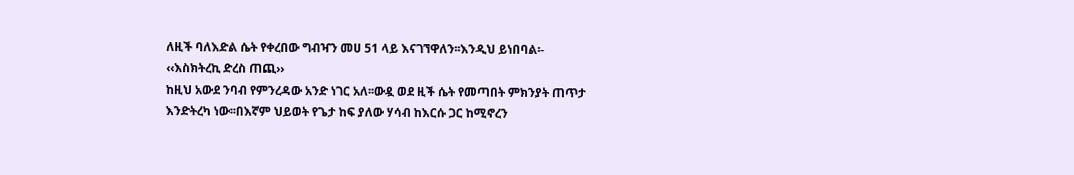ለዚች ባለእድል ሴት የቀረበው ግብዣን መሀ 51 ላይ እናገኘዋለን፡፡እንዲህ ይነበባል፡-
‹‹እስክትረኪ ድረስ ጠጪ››
ከዚህ አውደ ንባብ የምንረዳው አንድ ነገር አለ፡፡ውዷ ወደ ዚች ሴት የመጣበት ምክንያት ጠጥታ እንድትረካ ነው፡፡በእኛም ህይወት የጌታ ከፍ ያለው ሃሳብ ከእርሱ ጋር ከሚኖረን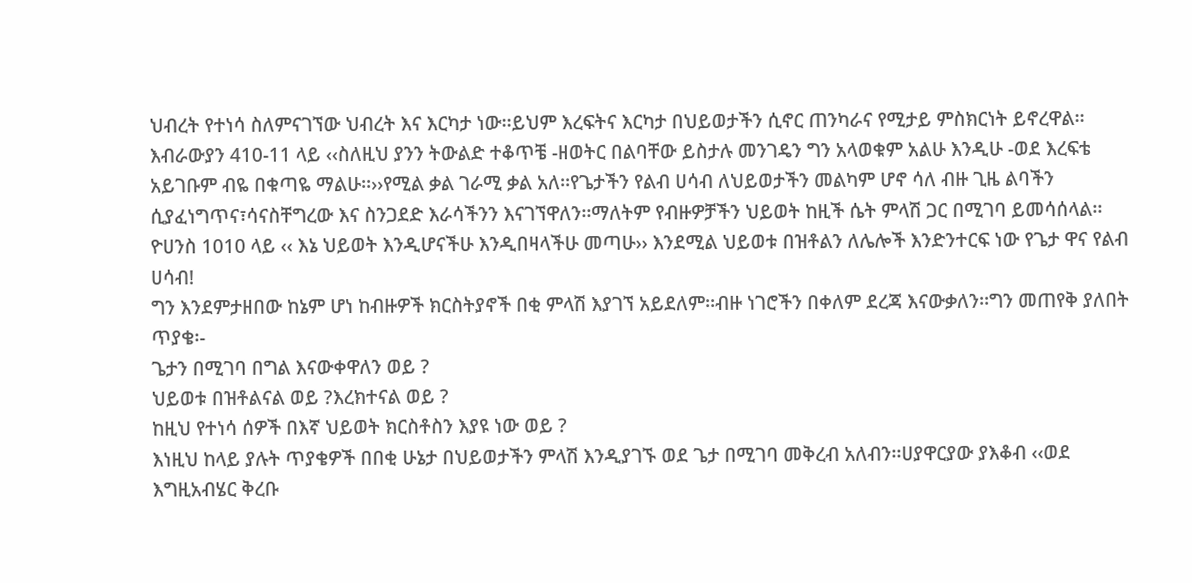ህብረት የተነሳ ስለምናገኘው ህብረት እና እርካታ ነው፡፡ይህም እረፍትና እርካታ በህይወታችን ሲኖር ጠንካራና የሚታይ ምስክርነት ይኖረዋል፡፡
እብራውያን 410-11 ላይ ‹‹ስለዚህ ያንን ትውልድ ተቆጥቼ -ዘወትር በልባቸው ይስታሉ መንገዴን ግን አላወቁም አልሁ እንዲሁ -ወደ እረፍቴ አይገቡም ብዬ በቁጣዬ ማልሁ፡፡››የሚል ቃል ገራሚ ቃል አለ፡፡የጌታችን የልብ ሀሳብ ለህይወታችን መልካም ሆኖ ሳለ ብዙ ጊዜ ልባችን ሲያፈነግጥና፣ሳናስቸግረው እና ስንጋደድ እራሳችንን እናገኘዋለን፡፡ማለትም የብዙዎቻችን ህይወት ከዚች ሴት ምላሽ ጋር በሚገባ ይመሳሰላል፡፡
ዮሀንስ 1010 ላይ ‹‹ እኔ ህይወት እንዲሆናችሁ እንዲበዛላችሁ መጣሁ›› እንደሚል ህይወቱ በዝቶልን ለሌሎች እንድንተርፍ ነው የጌታ ዋና የልብ ሀሳብ!
ግን እንደምታዘበው ከኔም ሆነ ከብዙዎች ክርስትያኖች በቂ ምላሽ እያገኘ አይደለም፡፡ብዙ ነገሮችን በቀለም ደረጃ እናውቃለን፡፡ግን መጠየቅ ያለበት ጥያቄ፡-
ጌታን በሚገባ በግል እናውቀዋለን ወይ ?
ህይወቱ በዝቶልናል ወይ ?እረክተናል ወይ ?
ከዚህ የተነሳ ሰዎች በእኛ ህይወት ክርስቶስን እያዩ ነው ወይ ?
እነዚህ ከላይ ያሉት ጥያቄዎች በበቂ ሁኔታ በህይወታችን ምላሽ እንዲያገኙ ወደ ጌታ በሚገባ መቅረብ አለብን፡፡ሀያዋርያው ያእቆብ ‹‹ወደ እግዚአብሄር ቅረቡ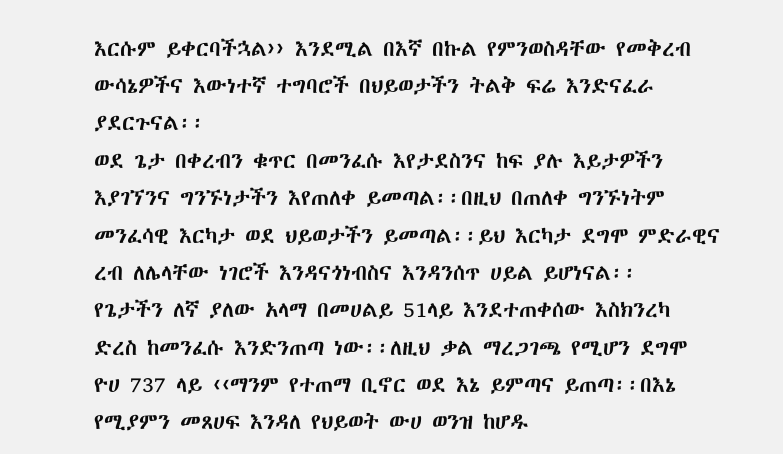እርሱም ይቀርባችኋል›› እንደሚል በእኛ በኩል የምንወስዳቸው የመቅረብ ውሳኔዎችና እውነተኛ ተግባሮች በህይወታችን ትልቅ ፍሬ እንድናፈራ ያደርጉናል፡፡
ወደ ጌታ በቀረብን ቁጥር በመንፈሱ እየታደስንና ከፍ ያሉ እይታዎችን እያገኘንና ግንኙነታችን እየጠለቀ ይመጣል፡፡በዚህ በጠለቀ ግንኙነትም መንፈሳዊ እርካታ ወደ ህይወታችን ይመጣል፡፡ይህ እርካታ ደግሞ ምድራዊና  ረብ ለሌላቸው ነገሮች እንዳናጎነብስና እንዳንሰጥ ሀይል ይሆነናል፡፡
የጌታችን ለኛ ያለው አላማ በመሀልይ 51ላይ እንደተጠቀሰው እስክንረካ ድረስ ከመንፈሱ እንድንጠጣ ነው፡፡ለዚህ ቃል ማረጋገጫ የሚሆን ደግሞ ዮሀ 737 ላይ ‹‹ማንም የተጠማ ቢኖር ወደ እኔ ይምጣና ይጠጣ፡፡በእኔ የሚያምን መጸሀፍ እንዳለ የህይወት ውሀ ወንዝ ከሆዱ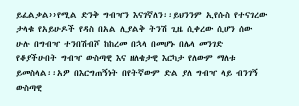ይፈልቃል››የሚል ድንቅ ግብዣን እናገኛለን፡፡ይህንንም ኢየሱስ የተናገረው ታላቁ የአይሁዶች የዳስ በአል ሊያልቅ ትንሽ ጊዜ ሲቀረው ሲሆን ሰው ሁሉ በግብዣ ተንበሽብሾ ከከረመ በኋላ በመሆኑ በሌላ መንገድ የቆያችሁበት ግብዣ ውስጣዊ እና ዘለቄታዊ እርካታ የለውም ማለቱ ይመስላል፡፡አዎ በእርግጠኝነት በየትኛውም ድል ያለ ግብዣ ላይ ብንገኝ ውስጣዊ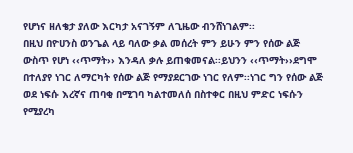የሆነና ዘለቄታ ያለው እርካታ አናገኝም ለጊዜው ብንሸነገልም፡፡
በዚህ በዮሀንስ ወንጌል ላይ ባለው ቃል መሰረት ምን ይሁን ምን የሰው ልጅ ውስጥ የሆነ ‹‹ጥማት›› እንዳለ ቃሉ ይጠቁመናል፡፡ይህንን ‹‹ጥማት››ደግሞ በተለያየ ነገር ለማርካት የሰው ልጅ የማያደርገው ነገር የለም፡፡ነገር ግን የሰው ልጅ ወደ ነፍሱ እረኛና ጠባቂ በሚገባ ካልተመለሰ በስተቀር በዚህ ምድር ነፍሱን የሚያረካ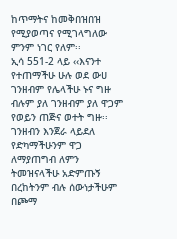ከጥማትና ከመቅበዝበዝ የሚያወጣና የሚገላግለው ምንም ነገር የለም፡፡
ኢሳ 551-2 ላይ ‹‹እናንተ የተጠማችሁ ሁሉ ወደ ውሀ ገንዘብም የሌላችሁ ኑና ግዙ ብሉም ያለ ገንዘብም ያለ ዋጋም የወይን ጠጅና ወተት ግዙ፡፡ገንዘብን እንጀራ ላይደለ የድካማችሁንም ዋጋ ለማያጠግብ ለምን ትመዝናላችሁ አድምጡኝ በረከትንም ብሉ ሰውነታችሁም በጮማ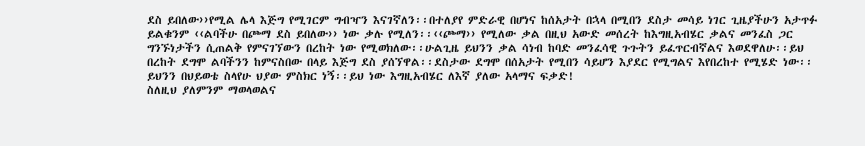ደስ ይበለው››የሚል ሌላ እጅግ የሚገርም ግብዣን እናገኛለን፡፡በተለያየ ምድራዊ በሆነና ከሰአታት በኋላ በሚበን ደስታ መሳይ ነገር ጊዜያችሁን አታጥፉ ይልቁንም ‹‹ልባችሁ በጮማ ደስ ይበለው›› ነው ቃሉ የሚለን፡፡‹‹ጮማ›› የሚለው ቃል በዚህ አውድ መሰረት ከእግዚአብሄር ቃልና መንፈስ ጋር ግንኙነታችን ሲጠልቅ የምናገኘውን በረከት ነው የሚወክለው፡፡ሁልጊዜ ይህንን ቃል ሳነብ ከባድ መንፈሳዊ ጉጉትን ይፈጥርብኛልና እወደዋለሁ፡፡ይህ በረከት ደግሞ ልባችንን ከምናስበው በላይ እጅግ ደስ ያሰኘዋል፡፡ደስታው ደግሞ በሰአታት የሚበን ሳይሆን እያደር የሚግልና እየበረከተ የሚሄድ ነው፡፡ይህንን በህይወቴ ስላየሁ ህያው ምስክር ነኝ፡፡ይህ ነው እግዚአብሄር ለእኛ ያለው አላማና ፍቃድ!
ስለዚህ ያለምንም ማወላወልና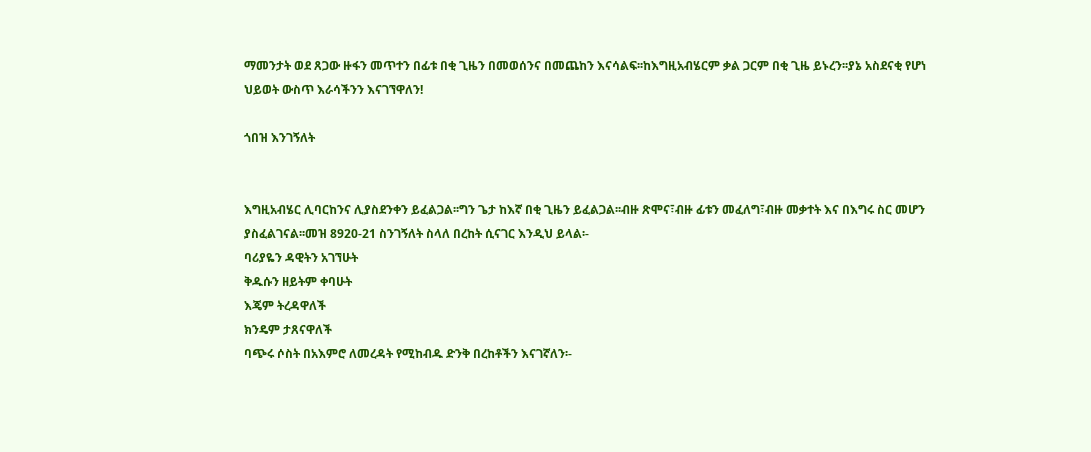ማመንታት ወደ ጸጋው ዙፋን መጥተን በፊቱ በቂ ጊዜን በመወሰንና በመጨከን እናሳልፍ፡፡ከእግዚአብሄርም ቃል ጋርም በቂ ጊዜ ይኑረን፡፡ያኔ አስደናቂ የሆነ ህይወት ውስጥ እራሳችንን እናገኘዋለን!

ጎበዝ እንገኝለት


እግዚአብሄር ሊባርከንና ሊያስደንቀን ይፈልጋል፡፡ግን ጌታ ከእኛ በቂ ጊዜን ይፈልጋል፡፡ብዙ ጽሞና፣ብዙ ፊቱን መፈለግ፣ብዙ መቃተት እና በእግሩ ስር መሆን ያስፈልገናል፡፡መዝ 8920-21 ስንገኝለት ስላለ በረከት ሲናገር እንዲህ ይላል፡-
ባሪያዬን ዳዊትን አገኘሁት
ቅዱሱን ዘይትም ቀባሁት
እጄም ትረዳዋለች
ክንዴም ታጸናዋለች
ባጭሩ ሶስት በአእምሮ ለመረዳት የሚከብዱ ድንቅ በረከቶችን እናገኛለን፡-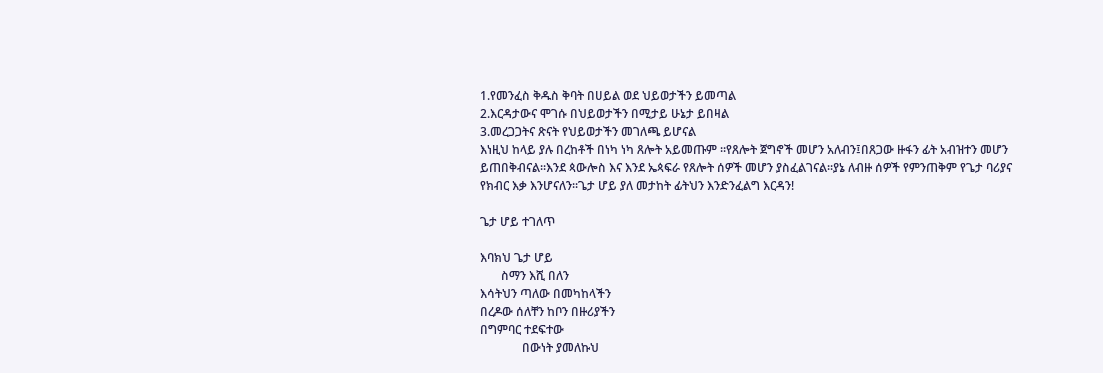1.የመንፈስ ቅዱስ ቅባት በሀይል ወደ ህይወታችን ይመጣል
2.እርዳታውና ሞገሱ በህይወታችን በሚታይ ሁኔታ ይበዛል
3.መረጋጋትና ጽናት የህይወታችን መገለጫ ይሆናል
እነዚህ ከላይ ያሉ በረከቶች በነካ ነካ ጸሎት አይመጡም ፡፡የጸሎት ጀግኖች መሆን አለብን፤በጸጋው ዙፋን ፊት አብዝተን መሆን ይጠበቅብናል፡፡እንደ ጳውሎስ እና እንደ ኤጳፍራ የጸሎት ሰዎች መሆን ያስፈልገናል፡፡ያኔ ለብዙ ሰዎች የምንጠቅም የጌታ ባሪያና የክብር እቃ እንሆናለን፡፡ጌታ ሆይ ያለ መታከት ፊትህን እንድንፈልግ እርዳን!

ጌታ ሆይ ተገለጥ

እባክህ ጌታ ሆይ
       ስማን እሺ በለን
እሳትህን ጣለው በመካከላችን
በረዶው ሰለቸን ከቦን በዙሪያችን
በግምባር ተደፍተው
              በውነት ያመለኩህ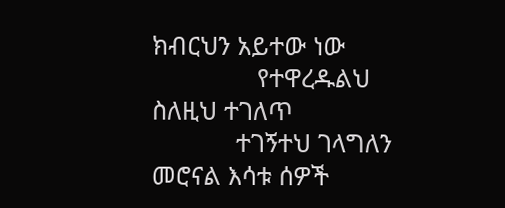ክብርህን አይተው ነው
               የተዋረዱልህ
ስለዚህ ተገለጥ
            ተገኝተህ ገላግለን
መሮናል እሳቱ ሰዎች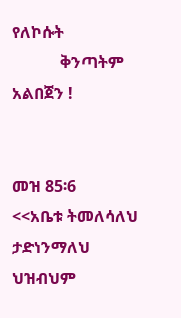የለኮሱት
            ቅንጣትም አልበጀን !


መዝ 85፡6
<<አቤቱ ትመለሳለህ ታድነንማለህ
ህዝብህም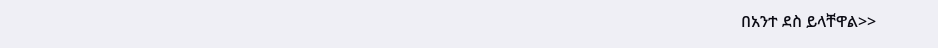በአንተ ደስ ይላቸዋል>>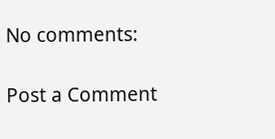No comments:

Post a Comment